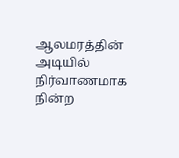ஆலமரத்தின் அடியில் நிர்வாணமாக நின்ற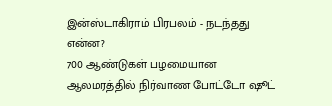இன்ஸ்டாகிராம் பிரபலம் - நடந்தது என்ன?
700 ஆண்டுகள் பழமையான ஆலமரத்தில் நிர்வாண போட்டோ ஷூட்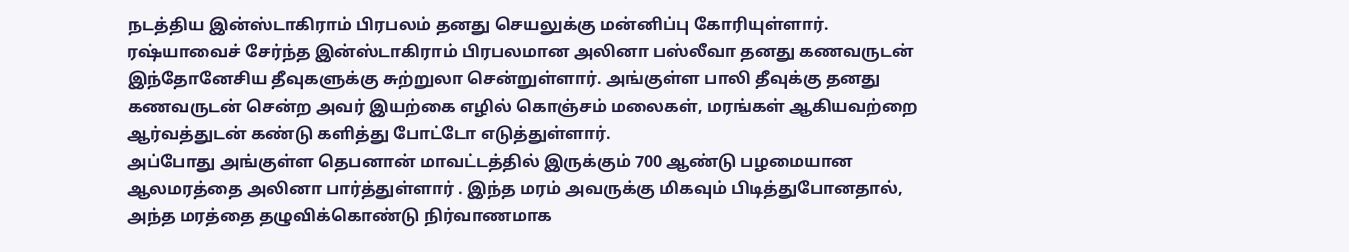நடத்திய இன்ஸ்டாகிராம் பிரபலம் தனது செயலுக்கு மன்னிப்பு கோரியுள்ளார்.
ரஷ்யாவைச் சேர்ந்த இன்ஸ்டாகிராம் பிரபலமான அலினா பஸ்லீவா தனது கணவருடன் இந்தோனேசிய தீவுகளுக்கு சுற்றுலா சென்றுள்ளார். அங்குள்ள பாலி தீவுக்கு தனது கணவருடன் சென்ற அவர் இயற்கை எழில் கொஞ்சம் மலைகள், மரங்கள் ஆகியவற்றை ஆர்வத்துடன் கண்டு களித்து போட்டோ எடுத்துள்ளார்.
அப்போது அங்குள்ள தெபனான் மாவட்டத்தில் இருக்கும் 700 ஆண்டு பழமையான ஆலமரத்தை அலினா பார்த்துள்ளார் . இந்த மரம் அவருக்கு மிகவும் பிடித்துபோனதால், அந்த மரத்தை தழுவிக்கொண்டு நிர்வாணமாக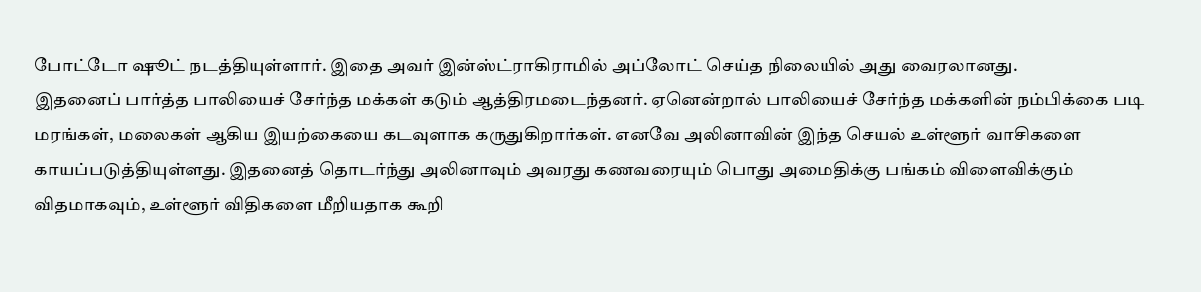போட்டோ ஷூட் நடத்தியுள்ளார். இதை அவர் இன்ஸ்ட்ராகிராமில் அப்லோட் செய்த நிலையில் அது வைரலானது.
இதனைப் பார்த்த பாலியைச் சேர்ந்த மக்கள் கடும் ஆத்திரமடைந்தனர். ஏனென்றால் பாலியைச் சேர்ந்த மக்களின் நம்பிக்கை படி மரங்கள், மலைகள் ஆகிய இயற்கையை கடவுளாக கருதுகிறார்கள். எனவே அலினாவின் இந்த செயல் உள்ளூர் வாசிகளை காயப்படுத்தியுள்ளது. இதனைத் தொடர்ந்து அலினாவும் அவரது கணவரையும் பொது அமைதிக்கு பங்கம் விளைவிக்கும் விதமாகவும், உள்ளூர் விதிகளை மீறியதாக கூறி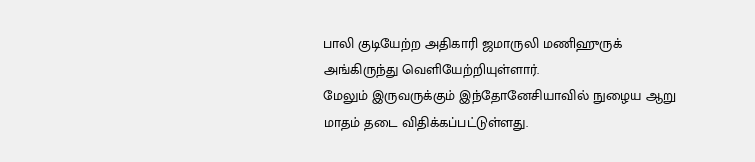பாலி குடியேற்ற அதிகாரி ஜமாருலி மணிஹுருக் அங்கிருந்து வெளியேற்றியுள்ளார்.
மேலும் இருவருக்கும் இந்தோனேசியாவில் நுழைய ஆறு மாதம் தடை விதிக்கப்பட்டுள்ளது.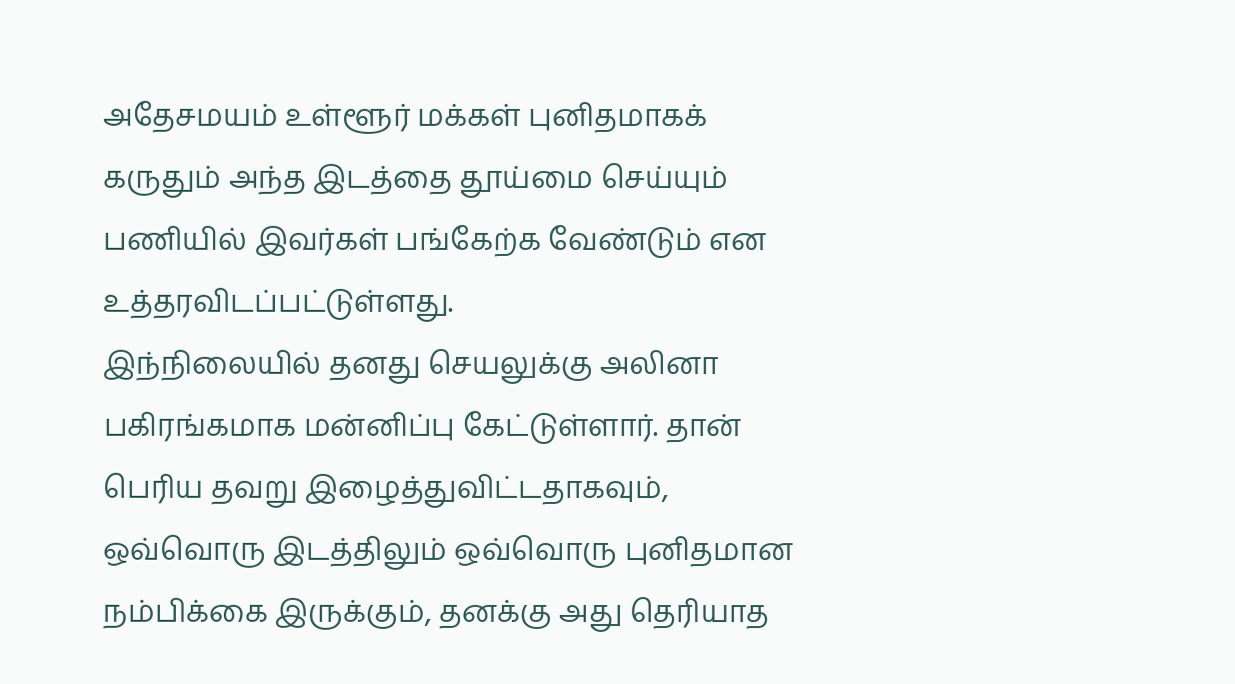அதேசமயம் உள்ளூர் மக்கள் புனிதமாகக் கருதும் அந்த இடத்தை தூய்மை செய்யும் பணியில் இவர்கள் பங்கேற்க வேண்டும் என உத்தரவிடப்பட்டுள்ளது.
இந்நிலையில் தனது செயலுக்கு அலினா பகிரங்கமாக மன்னிப்பு கேட்டுள்ளார். தான் பெரிய தவறு இழைத்துவிட்டதாகவும், ஒவ்வொரு இடத்திலும் ஒவ்வொரு புனிதமான நம்பிக்கை இருக்கும், தனக்கு அது தெரியாத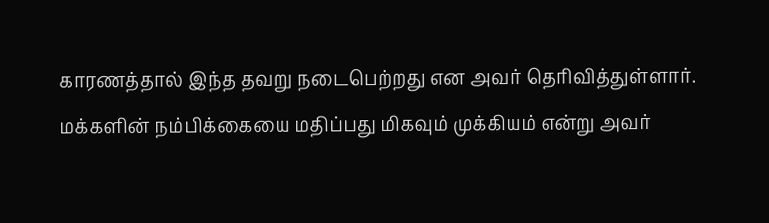காரணத்தால் இந்த தவறு நடைபெற்றது என அவர் தெரிவித்துள்ளார். மக்களின் நம்பிக்கையை மதிப்பது மிகவும் முக்கியம் என்று அவர்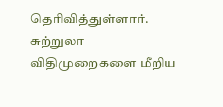தெரிவித்துள்ளார்.
சுற்றுலா விதிமுறைகளை மீறிய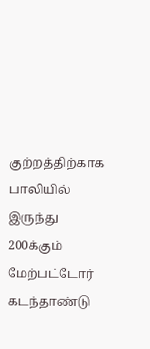குற்றத்திற்காக பாலியில் இருந்து 200க்கும் மேற்பட்டோர் கடந்தாண்டு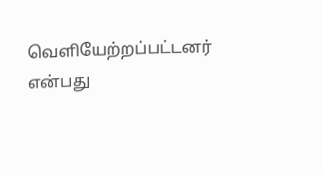வெளியேற்றப்பட்டனர் என்பது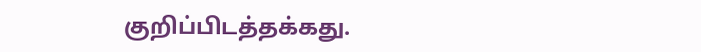குறிப்பிடத்தக்கது.